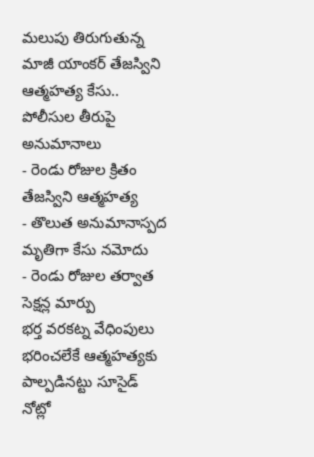మలుపు తిరుగుతున్న మాజీ యాంకర్ తేజస్విని ఆత్మహత్య కేసు.. పోలీసుల తీరుపై అనుమానాలు
- రెండు రోజుల క్రితం తేజస్విని ఆత్మహత్య
- తొలుత అనుమానాస్పద మృతిగా కేసు నమోదు
- రెండు రోజుల తర్వాత సెక్షన్ల మార్పు
భర్త వరకట్న వేధింపులు భరించలేకే ఆత్మహత్యకు పాల్పడినట్టు సూసైడ్ నోట్లో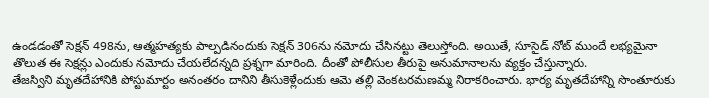ఉండడంతో సెక్షన్ 498ను, ఆత్మహత్యకు పాల్పడినందుకు సెక్షన్ 306ను నమోదు చేసినట్టు తెలుస్తోంది. అయితే, సూసైడ్ నోట్ ముందే లభ్యమైనా తొలుత ఈ సెక్షన్లు ఎందుకు నమోదు చేయలేదన్నది ప్రశ్నగా మారింది. దీంతో పోలీసుల తీరుపై అనుమానాలను వ్యక్తం చేస్తున్నారు.
తేజస్విని మృతదేహానికి పోస్టుమార్టం అనంతరం దానిని తీసుకెళ్లేందుకు ఆమె తల్లి వెంకటరమణమ్మ నిరాకరించారు. భార్య మృతదేహాన్ని సొంతూరుకు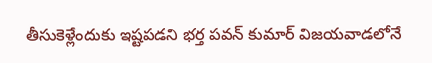తీసుకెళ్లేందుకు ఇష్టపడని భర్త పవన్ కుమార్ విజయవాడలోనే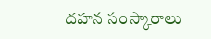దహన సంస్కారాలు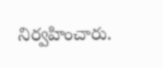నిర్వహించారు.